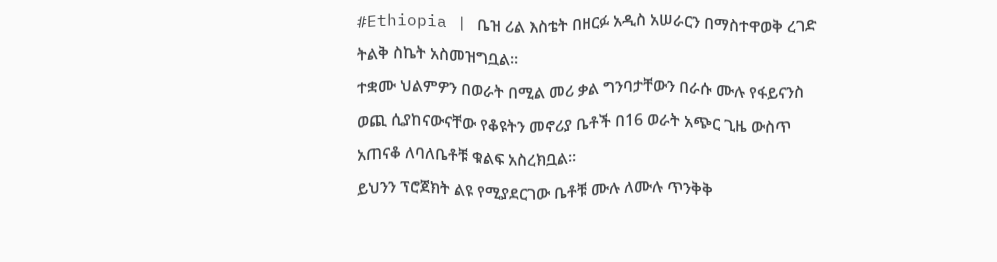#Ethiopia | ቤዝ ሪል እስቴት በዘርፉ አዲስ አሠራርን በማስተዋወቅ ረገድ ትልቅ ስኬት አስመዝግቧል።
ተቋሙ ህልምዎን በወራት በሚል መሪ ቃል ግንባታቸውን በራሱ ሙሉ የፋይናንስ ወጪ ሲያከናውናቸው የቆዩትን መኖሪያ ቤቶች በ16 ወራት አጭር ጊዜ ውስጥ አጠናቆ ለባለቤቶቹ ቁልፍ አስረክቧል።
ይህንን ፕሮጀክት ልዩ የሚያደርገው ቤቶቹ ሙሉ ለሙሉ ጥንቅቅ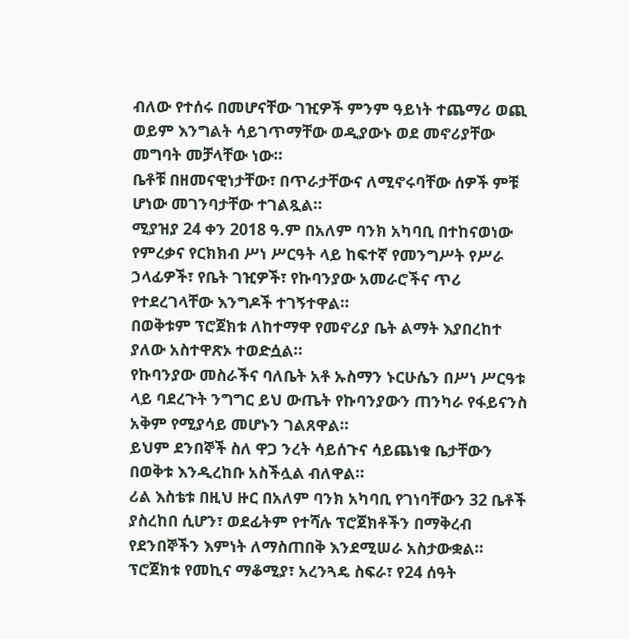ብለው የተሰሩ በመሆናቸው ገዢዎች ምንም ዓይነት ተጨማሪ ወጪ ወይም እንግልት ሳይገጥማቸው ወዲያውኑ ወደ መኖሪያቸው መግባት መቻላቸው ነው።
ቤቶቹ በዘመናዊነታቸው፣ በጥራታቸውና ለሚኖሩባቸው ሰዎች ምቹ ሆነው መገንባታቸው ተገልጿል።
ሚያዝያ 24 ቀን 2018 ዓ.ም በአለም ባንክ አካባቢ በተከናወነው የምረቃና የርክክብ ሥነ ሥርዓት ላይ ከፍተኛ የመንግሥት የሥራ ኃላፊዎች፣ የቤት ገዢዎች፣ የኩባንያው አመራሮችና ጥሪ የተደረገላቸው እንግዶች ተገኝተዋል።
በወቅቱም ፕሮጀክቱ ለከተማዋ የመኖሪያ ቤት ልማት እያበረከተ ያለው አስተዋጽኦ ተወድሷል።
የኩባንያው መስራችና ባለቤት አቶ ኡስማን ኑርሁሴን በሥነ ሥርዓቱ ላይ ባደረጉት ንግግር ይህ ውጤት የኩባንያውን ጠንካራ የፋይናንስ አቅም የሚያሳይ መሆኑን ገልጸዋል።
ይህም ደንበኞች ስለ ዋጋ ንረት ሳይሰጉና ሳይጨነቁ ቤታቸውን በወቅቱ እንዲረከቡ አስችሏል ብለዋል።
ሪል እስቴቱ በዚህ ዙር በአለም ባንክ አካባቢ የገነባቸውን 32 ቤቶች ያስረከበ ሲሆን፣ ወደፊትም የተሻሉ ፕሮጀክቶችን በማቅረብ የደንበኞችን እምነት ለማስጠበቅ እንደሚሠራ አስታውቋል።
ፕሮጀክቱ የመኪና ማቆሚያ፣ አረንጓዴ ስፍራ፣ የ24 ሰዓት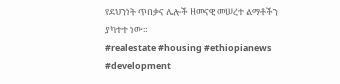የደህንነት ጥበቃና ሌሎች ዘመናዊ መሠረተ ልማቶችን ያካተተ ነው።
#realestate #housing #ethiopianews #development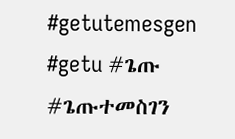#getutemesgen #getu #ጌጡ #ጌጡተመስገን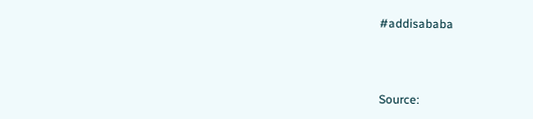#addisababa



Source: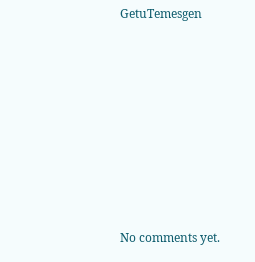GetuTemesgen









No comments yet.